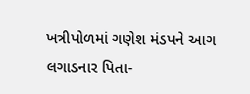ખત્રીપોળમાં ગણેશ મંડપને આગ લગાડનાર પિતા-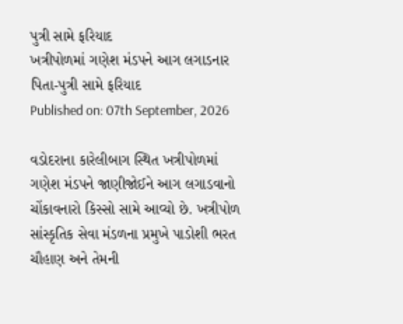પુત્રી સામે ફરિયાદ
ખત્રીપોળમાં ગણેશ મંડપને આગ લગાડનાર પિતા-પુત્રી સામે ફરિયાદ
Published on: 07th September, 2026

વડોદરાના કારેલીબાગ સ્થિત ખત્રીપોળમાં ગણેશ મંડપને જાણીજોઈને આગ લગાડવાનો ચોંકાવનારો કિસ્સો સામે આવ્યો છે. ખત્રીપોળ સાંસ્કૃતિક સેવા મંડળના પ્રમુખે પાડોશી ભરત ચૌહાણ અને તેમની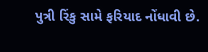પુત્રી રિંકુ સામે ફરિયાદ નોંધાવી છે.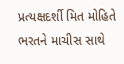પ્રત્યક્ષદર્શી મિત મોહિતે ભરતને માચીસ સાથે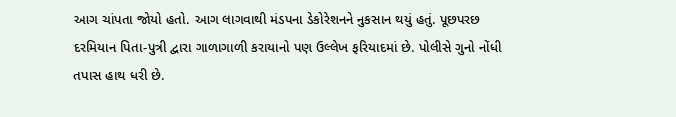આગ ચાંપતા જોયો હતો. આગ લાગવાથી મંડપના ડેકોરેશનને નુકસાન થયું હતું. પૂછપરછ દરમિયાન પિતા-પુત્રી દ્વારા ગાળાગાળી કરાયાનો પણ ઉલ્લેખ ફરિયાદમાં છે. પોલીસે ગુનો નોંધી તપાસ હાથ ધરી છે.